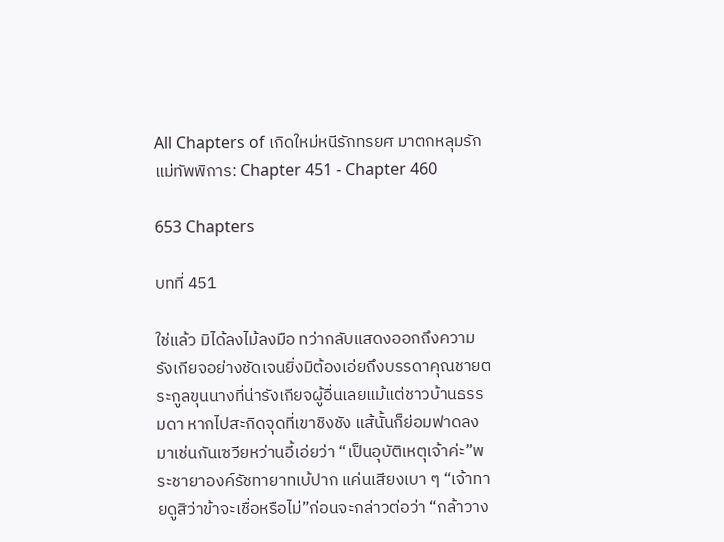All Chapters of เกิดใหม่หนีรักทรยศ มาตกหลุมรักแม่ทัพพิการ: Chapter 451 - Chapter 460

653 Chapters

บทที่ 451

ใช่แล้ว มิได้ลงไม้ลงมือ ทว่ากลับแสดงออกถึงความรังเกียจอย่างชัดเจนยิ่งมิต้องเอ่ยถึงบรรดาคุณชายตระกูลขุนนางที่น่ารังเกียจผู้อื่นเลยแม้แต่ชาวบ้านธรรมดา หากไปสะกิดจุดที่เขาชิงชัง แส้นั้นก็ย่อมฟาดลงมาเช่นกันเซวียหว่านอี้เอ่ยว่า “เป็นอุบัติเหตุเจ้าค่ะ”พระชายาองค์รัชทายาทเบ้ปาก แค่นเสียงเบา ๆ “เจ้าทายดูสิว่าข้าจะเชื่อหรือไม่”ก่อนจะกล่าวต่อว่า “กล้าวาง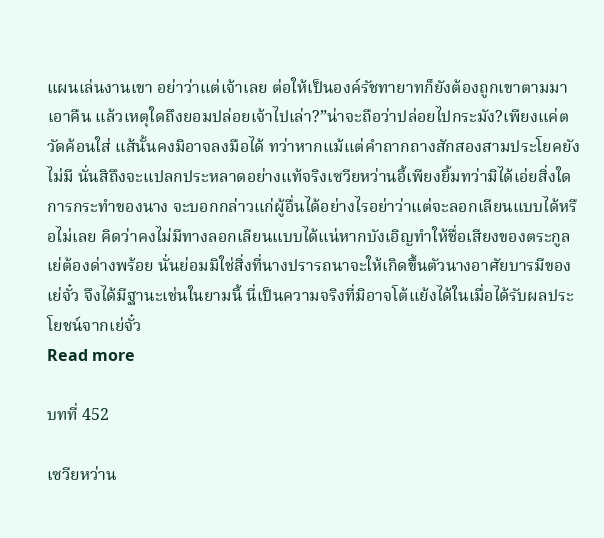แผนเล่นงานเขา อย่าว่าแต่เจ้าเลย ต่อให้เป็นองค์รัชทายาทก็ยังต้องถูกเขาตามมาเอาคืน แล้วเหตุใดถึงยอมปล่อยเจ้าไปเล่า?”น่าจะถือว่าปล่อยไปกระมัง?เพียงแค่ตวัดค้อนใส่ แส้นั้นคงมิอาจลงมือได้ ทว่าหากแม้แต่คำถากถางสักสองสามประโยคยังไม่มี นั่นสิถึงจะแปลกประหลาดอย่างแท้จริงเซวียหว่านอี้เพียงยิ้มทว่ามิได้เอ่ยสิ่งใดการกระทำของนาง จะบอกกล่าวแก่ผู้อื่นได้อย่างไรอย่าว่าแต่จะลอกเลียนแบบได้หรือไม่เลย คิดว่าคงไม่มีทางลอกเลียนแบบได้แน่หากบังเอิญทำให้ชื่อเสียงของตระกูลเย่ต้องด่างพร้อย นั่นย่อมมิใช่สิ่งที่นางปรารถนาจะให้เกิดขึ้นตัวนางอาศัยบารมีของเย่จั๋ว จึงได้มีฐานะเช่นในยามนี้ นี่เป็นความจริงที่มิอาจโต้แย้งได้ในเมื่อได้รับผลประโยชน์จากเย่จั๋ว
Read more

บทที่ 452

เซวียหว่าน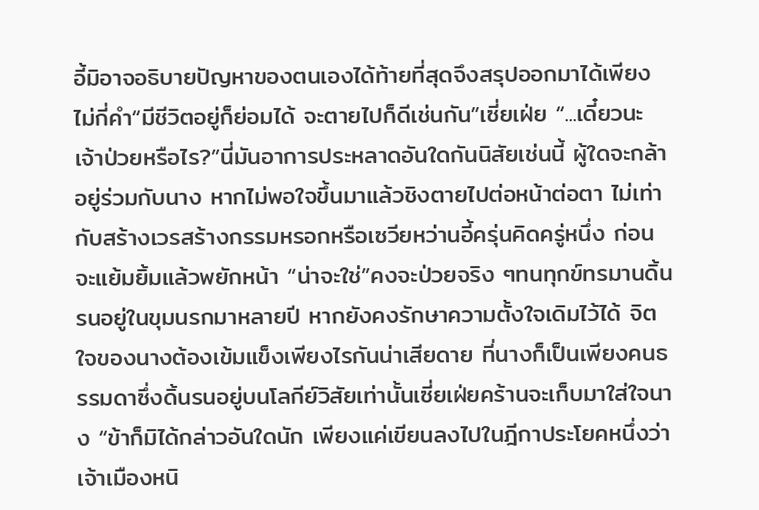อี้มิอาจอธิบายปัญหาของตนเองได้ท้ายที่สุดจึงสรุปออกมาได้เพียงไม่กี่คำ“มีชีวิตอยู่ก็ย่อมได้ จะตายไปก็ดีเช่นกัน”เซี่ยเฝ่ย “...เดี๋ยวนะ เจ้าป่วยหรือไร?”นี่มันอาการประหลาดอันใดกันนิสัยเช่นนี้ ผู้ใดจะกล้าอยู่ร่วมกับนาง หากไม่พอใจขึ้นมาแล้วชิงตายไปต่อหน้าต่อตา ไม่เท่ากับสร้างเวรสร้างกรรมหรอกหรือเซวียหว่านอี้ครุ่นคิดครู่หนึ่ง ก่อนจะแย้มยิ้มแล้วพยักหน้า “น่าจะใช่”คงจะป่วยจริง ๆทนทุกข์ทรมานดิ้นรนอยู่ในขุมนรกมาหลายปี หากยังคงรักษาความตั้งใจเดิมไว้ได้ จิตใจของนางต้องเข้มแข็งเพียงไรกันน่าเสียดาย ที่นางก็เป็นเพียงคนธรรมดาซึ่งดิ้นรนอยู่บนโลกีย์วิสัยเท่านั้นเซี่ยเฝ่ยคร้านจะเก็บมาใส่ใจนาง “ข้าก็มิได้กล่าวอันใดนัก เพียงแค่เขียนลงไปในฎีกาประโยคหนึ่งว่า เจ้าเมืองหนิ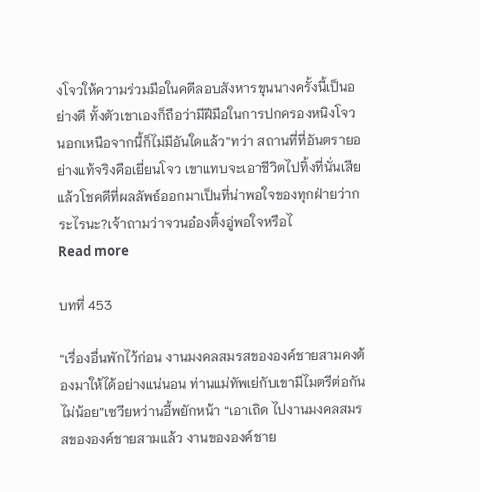งโจวให้ความร่วมมือในคดีลอบสังหารขุนนางครั้งนี้เป็นอย่างดี ทั้งตัวเขาเองก็ถือว่ามีฝีมือในการปกครองหนิงโจว นอกเหนือจากนี้ก็ไม่มีอันใดแล้ว”ทว่า สถานที่ที่อันตรายอย่างแท้จริงคือเยี่ยนโจว เขาแทบจะเอาชีวิตไปทิ้งที่นั่นเสียแล้วโชคดีที่ผลลัพธ์ออกมาเป็นที่น่าพอใจของทุกฝ่ายว่ากระไรนะ?เจ้าถามว่าจวนอ๋องติ้งอู่พอใจหรือไ
Read more

บทที่ 453

“เรื่องอื่นพักไว้ก่อน งานมงคลสมรสขององค์ชายสามคงต้องมาให้ได้อย่างแน่นอน ท่านแม่ทัพเย่กับเขามีไมตรีต่อกันไม่น้อย”เซวียหว่านอี้พยักหน้า “เอาเถิด ไปงานมงคลสมรสขององค์ชายสามแล้ว งานขององค์ชาย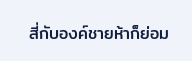สี่กับองค์ชายห้าก็ย่อม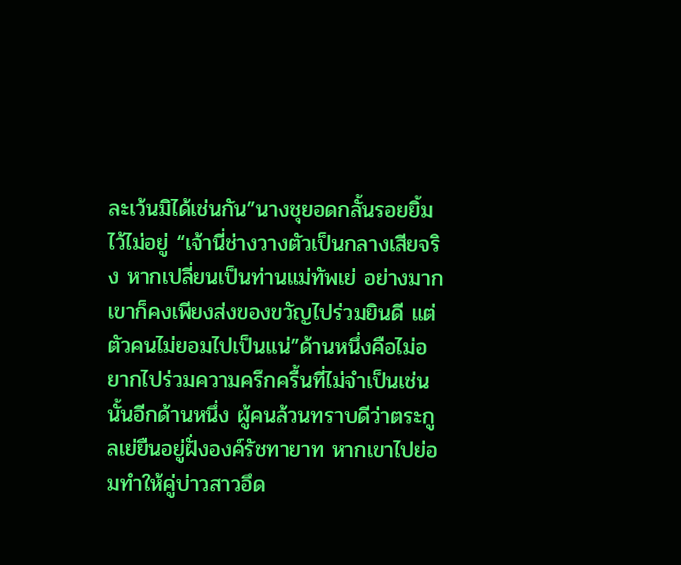ละเว้นมิได้เช่นกัน”นางชุยอดกลั้นรอยยิ้มไว้ไม่อยู่ “เจ้านี่ช่างวางตัวเป็นกลางเสียจริง หากเปลี่ยนเป็นท่านแม่ทัพเย่ อย่างมากเขาก็คงเพียงส่งของขวัญไปร่วมยินดี แต่ตัวคนไม่ยอมไปเป็นแน่”ด้านหนึ่งคือไม่อยากไปร่วมความครึกครื้นที่ไม่จำเป็นเช่นนั้นอีกด้านหนึ่ง ผู้คนล้วนทราบดีว่าตระกูลเย่ยืนอยู่ฝั่งองค์รัชทายาท หากเขาไปย่อมทำให้คู่บ่าวสาวอึด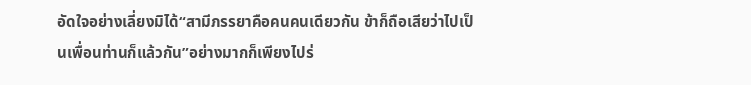อัดใจอย่างเลี่ยงมิได้“สามีภรรยาคือคนคนเดียวกัน ข้าก็ถือเสียว่าไปเป็นเพื่อนท่านก็แล้วกัน”อย่างมากก็เพียงไปร่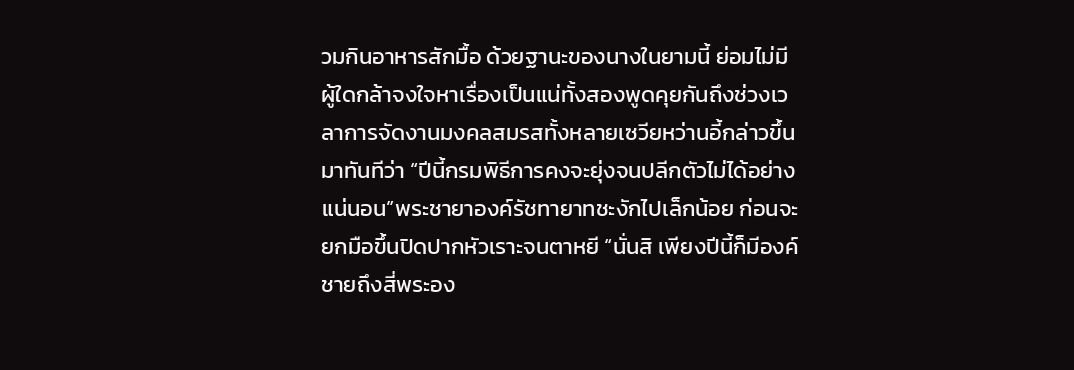วมกินอาหารสักมื้อ ด้วยฐานะของนางในยามนี้ ย่อมไม่มีผู้ใดกล้าจงใจหาเรื่องเป็นแน่ทั้งสองพูดคุยกันถึงช่วงเวลาการจัดงานมงคลสมรสทั้งหลายเซวียหว่านอี้กล่าวขึ้นมาทันทีว่า “ปีนี้กรมพิธีการคงจะยุ่งจนปลีกตัวไม่ได้อย่างแน่นอน”พระชายาองค์รัชทายาทชะงักไปเล็กน้อย ก่อนจะยกมือขึ้นปิดปากหัวเราะจนตาหยี “นั่นสิ เพียงปีนี้ก็มีองค์ชายถึงสี่พระอง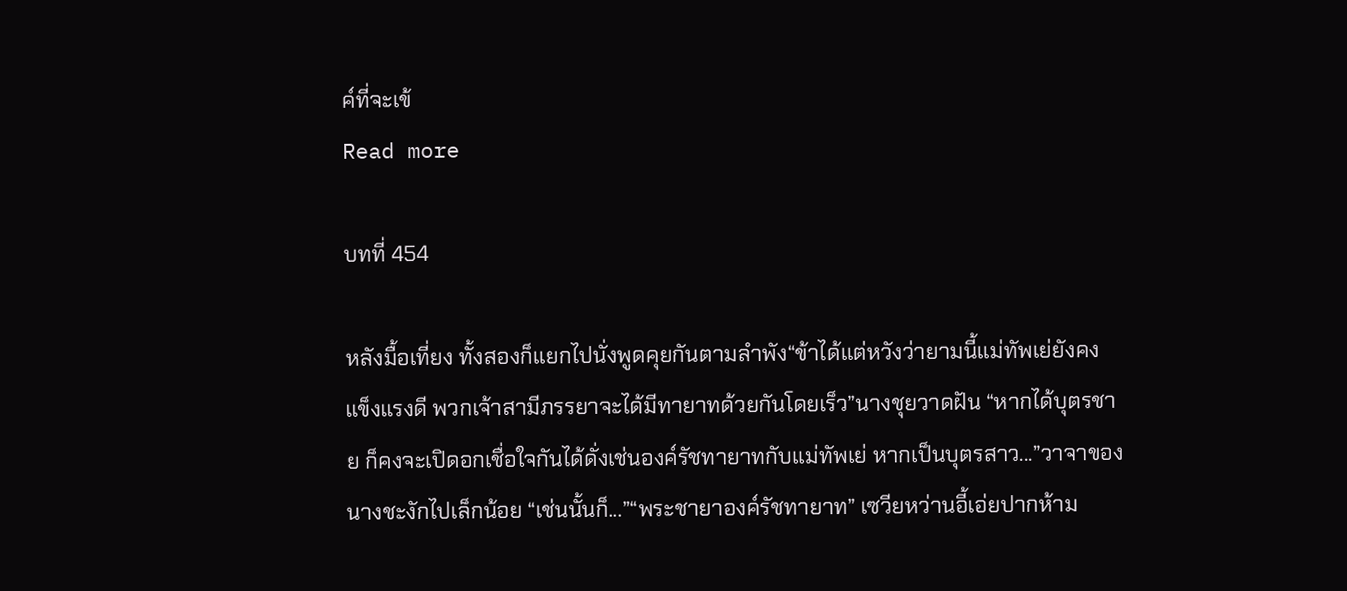ค์ที่จะเข้
Read more

บทที่ 454

หลังมื้อเที่ยง ทั้งสองก็แยกไปนั่งพูดคุยกันตามลำพัง“ข้าได้แต่หวังว่ายามนี้แม่ทัพเย่ยังคงแข็งแรงดี พวกเจ้าสามีภรรยาจะได้มีทายาทด้วยกันโดยเร็ว”นางชุยวาดฝัน “หากได้บุตรชาย ก็คงจะเปิดอกเชื่อใจกันได้ดั่งเช่นองค์รัชทายาทกับแม่ทัพเย่ หากเป็นบุตรสาว...”วาจาของนางชะงักไปเล็กน้อย “เช่นนั้นก็...”“พระชายาองค์รัชทายาท” เซวียหว่านอี้เอ่ยปากห้าม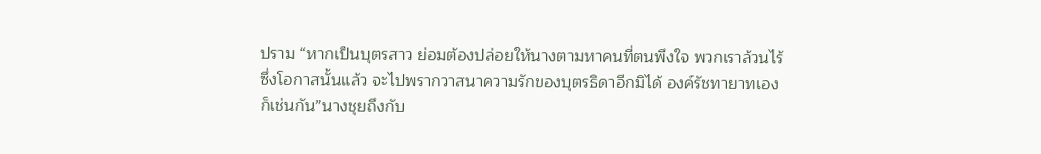ปราม “หากเป็นบุตรสาว ย่อมต้องปล่อยให้นางตามหาคนที่ตนพึงใจ พวกเราล้วนไร้ซึ่งโอกาสนั้นแล้ว จะไปพรากวาสนาความรักของบุตรธิดาอีกมิได้ องค์รัชทายาทเองก็เช่นกัน”นางชุยถึงกับ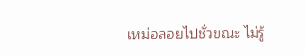เหม่อลอยไปชั่วขณะ ไม่รู้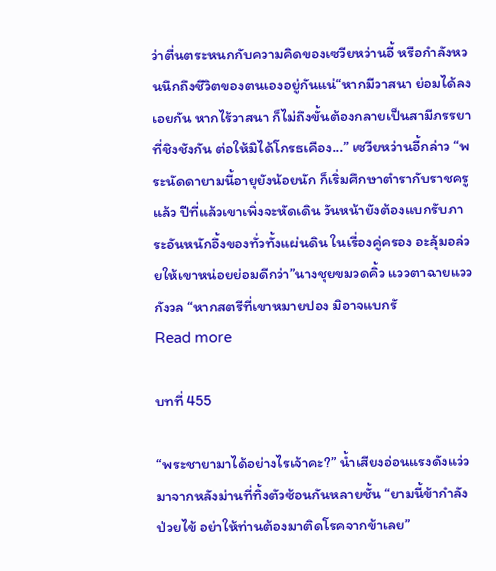ว่าตื่นตระหนกกับความคิดของเซวียหว่านอี้ หรือกำลังหวนนึกถึงชีวิตของตนเองอยู่กันแน่“หากมีวาสนา ย่อมได้ลงเอยกัน หากไร้วาสนา ก็ไม่ถึงขั้นต้องกลายเป็นสามีภรรยาที่ชิงชังกัน ต่อให้มิได้โกรธเคือง...” เซวียหว่านอี้กล่าว “พระนัดดายามนี้อายุยังน้อยนัก ก็เริ่มศึกษาตำรากับราชครูแล้ว ปีที่แล้วเขาเพิ่งจะหัดเดิน วันหน้ายังต้องแบกรับภาระอันหนักอึ้งของทั่วทั้งแผ่นดิน ในเรื่องคู่ครอง อะลุ้มอล่วยให้เขาหน่อยย่อมดีกว่า”นางชุยขมวดคิ้ว แววตาฉายแววกังวล “หากสตรีที่เขาหมายปอง มิอาจแบกรั
Read more

บทที่ 455

“พระชายามาได้อย่างไรเจ้าคะ?” น้ำเสียงอ่อนแรงดังแว่วมาจากหลังม่านที่ทิ้งตัวซ้อนกันหลายชั้น “ยามนี้ข้ากำลังป่วยไข้ อย่าให้ท่านต้องมาติดโรคจากข้าเลย”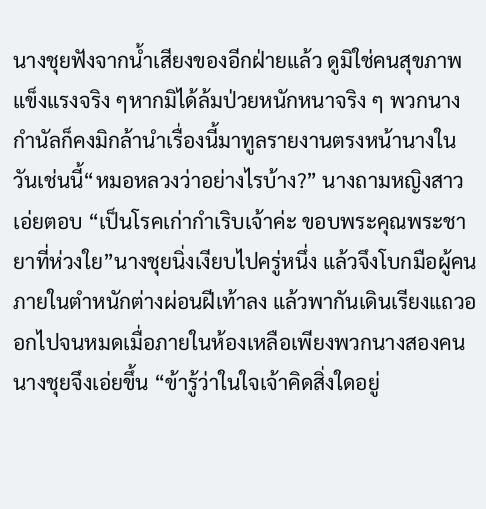นางชุยฟังจากน้ำเสียงของอีกฝ่ายแล้ว ดูมิใช่คนสุขภาพแข็งแรงจริง ๆหากมิได้ล้มป่วยหนักหนาจริง ๆ พวกนางกำนัลก็คงมิกล้านำเรื่องนี้มาทูลรายงานตรงหน้านางในวันเช่นนี้“หมอหลวงว่าอย่างไรบ้าง?” นางถามหญิงสาวเอ่ยตอบ “เป็นโรคเก่ากำเริบเจ้าค่ะ ขอบพระคุณพระชายาที่ห่วงใย”นางชุยนิ่งเงียบไปครู่หนึ่ง แล้วจึงโบกมือผู้คนภายในตำหนักต่างผ่อนฝีเท้าลง แล้วพากันเดินเรียงแถวออกไปจนหมดเมื่อภายในห้องเหลือเพียงพวกนางสองคน นางชุยจึงเอ่ยขึ้น “ข้ารู้ว่าในใจเจ้าคิดสิ่งใดอยู่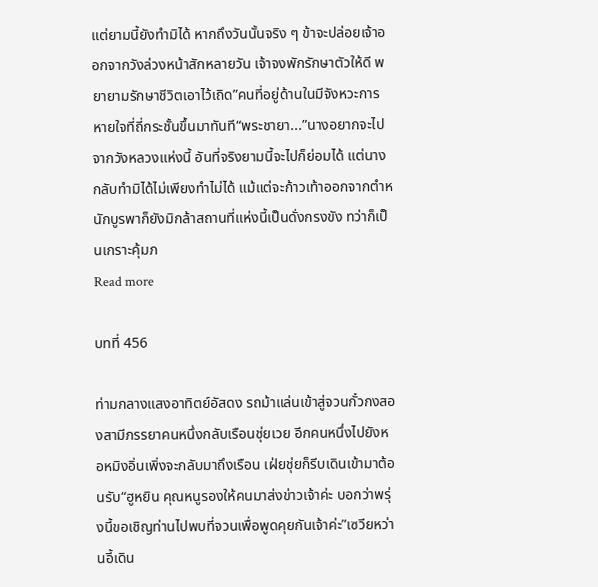แต่ยามนี้ยังทำมิได้ หากถึงวันนั้นจริง ๆ ข้าจะปล่อยเจ้าออกจากวังล่วงหน้าสักหลายวัน เจ้าจงพักรักษาตัวให้ดี พยายามรักษาชีวิตเอาไว้เถิด”คนที่อยู่ด้านในมีจังหวะการหายใจที่ถี่กระชั้นขึ้นมาทันที“พระชายา...”นางอยากจะไปจากวังหลวงแห่งนี้ อันที่จริงยามนี้จะไปก็ย่อมได้ แต่นางกลับทำมิได้ไม่เพียงทำไม่ได้ แม้แต่จะก้าวเท้าออกจากตำหนักบูรพาก็ยังมิกล้าสถานที่แห่งนี้เป็นดั่งกรงขัง ทว่าก็เป็นเกราะคุ้มภ
Read more

บทที่ 456

ท่ามกลางแสงอาทิตย์อัสดง รถม้าแล่นเข้าสู่จวนกั๋วกงสองสามีภรรยาคนหนึ่งกลับเรือนชุ่ยเวย อีกคนหนึ่งไปยังหอหมิงอิ่นเพิ่งจะกลับมาถึงเรือน เฝ่ยชุ่ยก็รีบเดินเข้ามาต้อนรับ“ฮูหยิน คุณหนูรองให้คนมาส่งข่าวเจ้าค่ะ บอกว่าพรุ่งนี้ขอเชิญท่านไปพบที่จวนเพื่อพูดคุยกันเจ้าค่ะ”เซวียหว่านอี้เดิน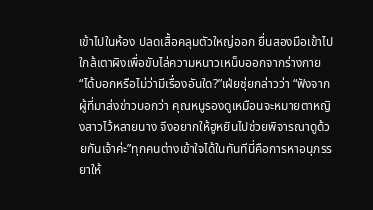เข้าไปในห้อง ปลดเสื้อคลุมตัวใหญ่ออก ยื่นสองมือเข้าไปใกล้เตาผิงเพื่อขับไล่ความหนาวเหน็บออกจากร่างกาย“ได้บอกหรือไม่ว่ามีเรื่องอันใด?”เฝ่ยชุ่ยกล่าวว่า “ฟังจากผู้ที่มาส่งข่าวบอกว่า คุณหนูรองดูเหมือนจะหมายตาหญิงสาวไว้หลายนาง จึงอยากให้ฮูหยินไปช่วยพิจารณาดูด้วยกันเจ้าค่ะ”ทุกคนต่างเข้าใจได้ในทันทีนี่คือการหาอนุภรรยาให้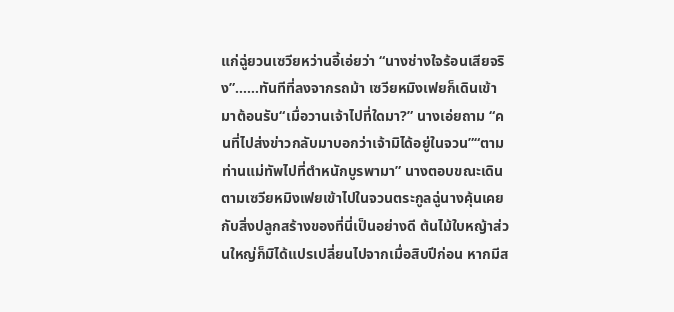แก่ฉู่ยวนเซวียหว่านอี้เอ่ยว่า “นางช่างใจร้อนเสียจริง”……ทันทีที่ลงจากรถม้า เซวียหมิงเฟยก็เดินเข้ามาต้อนรับ“เมื่อวานเจ้าไปที่ใดมา?” นางเอ่ยถาม “คนที่ไปส่งข่าวกลับมาบอกว่าเจ้ามิได้อยู่ในจวน”“ตามท่านแม่ทัพไปที่ตำหนักบูรพามา” นางตอบขณะเดินตามเซวียหมิงเฟยเข้าไปในจวนตระกูลฉู่นางคุ้นเคยกับสิ่งปลูกสร้างของที่นี่เป็นอย่างดี ต้นไม้ใบหญ้าส่วนใหญ่ก็มิได้แปรเปลี่ยนไปจากเมื่อสิบปีก่อน หากมีส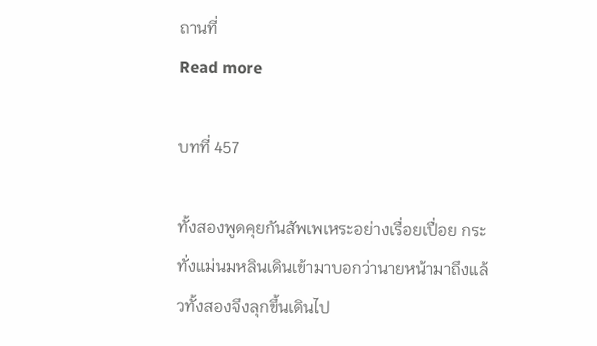ถานที่
Read more

บทที่ 457

ทั้งสองพูดคุยกันสัพเพเหระอย่างเรื่อยเปื่อย กระทั่งแม่นมหลินเดินเข้ามาบอกว่านายหน้ามาถึงแล้วทั้งสองจึงลุกขึ้นเดินไป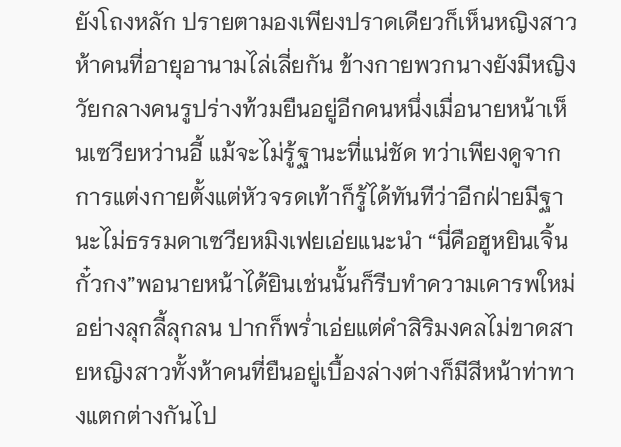ยังโถงหลัก ปรายตามองเพียงปราดเดียวก็เห็นหญิงสาวห้าคนที่อายุอานามไล่เลี่ยกัน ข้างกายพวกนางยังมีหญิงวัยกลางคนรูปร่างท้วมยืนอยู่อีกคนหนึ่งเมื่อนายหน้าเห็นเซวียหว่านอี้ แม้จะไม่รู้ฐานะที่แน่ชัด ทว่าเพียงดูจากการแต่งกายตั้งแต่หัวจรดเท้าก็รู้ได้ทันทีว่าอีกฝ่ายมีฐานะไม่ธรรมดาเซวียหมิงเฟยเอ่ยแนะนำ “นี่คือฮูหยินเจิ้นกั๋วกง”พอนายหน้าได้ยินเช่นนั้นก็รีบทำความเคารพใหม่อย่างลุกลี้ลุกลน ปากก็พร่ำเอ่ยแต่คำสิริมงคลไม่ขาดสายหญิงสาวทั้งห้าคนที่ยืนอยู่เบื้องล่างต่างก็มีสีหน้าท่าทางแตกต่างกันไป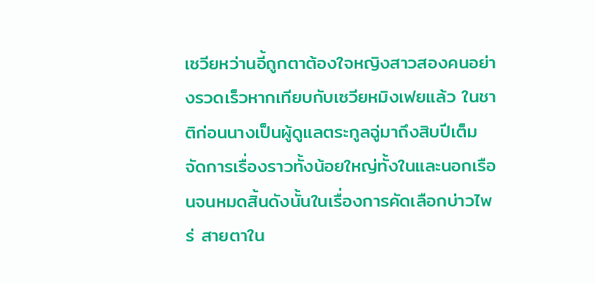เซวียหว่านอี้ถูกตาต้องใจหญิงสาวสองคนอย่างรวดเร็วหากเทียบกับเซวียหมิงเฟยแล้ว ในชาติก่อนนางเป็นผู้ดูแลตระกูลฉู่มาถึงสิบปีเต็ม จัดการเรื่องราวทั้งน้อยใหญ่ทั้งในและนอกเรือนจนหมดสิ้นดังนั้นในเรื่องการคัดเลือกบ่าวไพร่ สายตาใน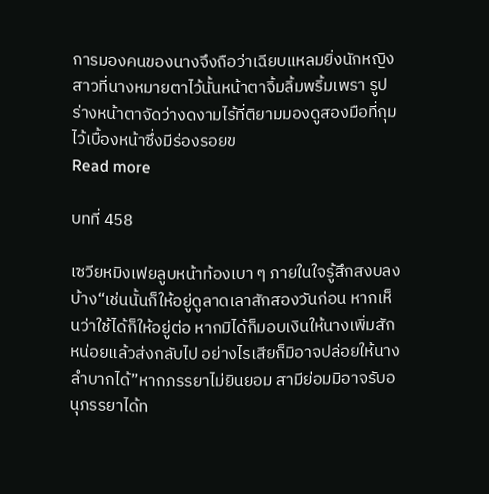การมองคนของนางจึงถือว่าเฉียบแหลมยิ่งนักหญิงสาวที่นางหมายตาไว้นั้นหน้าตาจิ้มลิ้มพริ้มเพรา รูปร่างหน้าตาจัดว่างดงามไร้ที่ติยามมองดูสองมือที่กุมไว้เบื้องหน้าซึ่งมีร่องรอยข
Read more

บทที่ 458

เซวียหมิงเฟยลูบหน้าท้องเบา ๆ ภายในใจรู้สึกสงบลงบ้าง“เช่นนั้นก็ให้อยู่ดูลาดเลาสักสองวันก่อน หากเห็นว่าใช้ได้ก็ให้อยู่ต่อ หากมิได้ก็มอบเงินให้นางเพิ่มสักหน่อยแล้วส่งกลับไป อย่างไรเสียก็มิอาจปล่อยให้นางลำบากได้”หากภรรยาไม่ยินยอม สามีย่อมมิอาจรับอนุภรรยาได้ท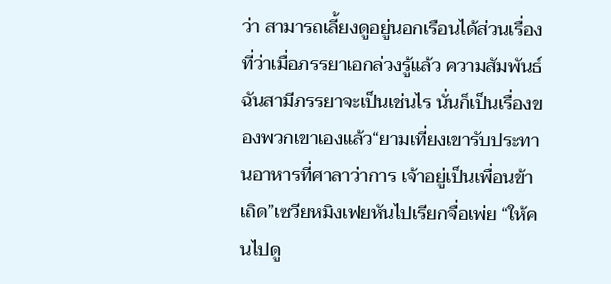ว่า สามารถเลี้ยงดูอยู่นอกเรือนได้ส่วนเรื่องที่ว่าเมื่อภรรยาเอกล่วงรู้แล้ว ความสัมพันธ์ฉันสามีภรรยาจะเป็นเช่นไร นั่นก็เป็นเรื่องของพวกเขาเองแล้ว“ยามเที่ยงเขารับประทานอาหารที่ศาลาว่าการ เจ้าอยู่เป็นเพื่อนข้าเถิด”เซวียหมิงเฟยหันไปเรียกจื่อเพ่ย “ให้คนไปดู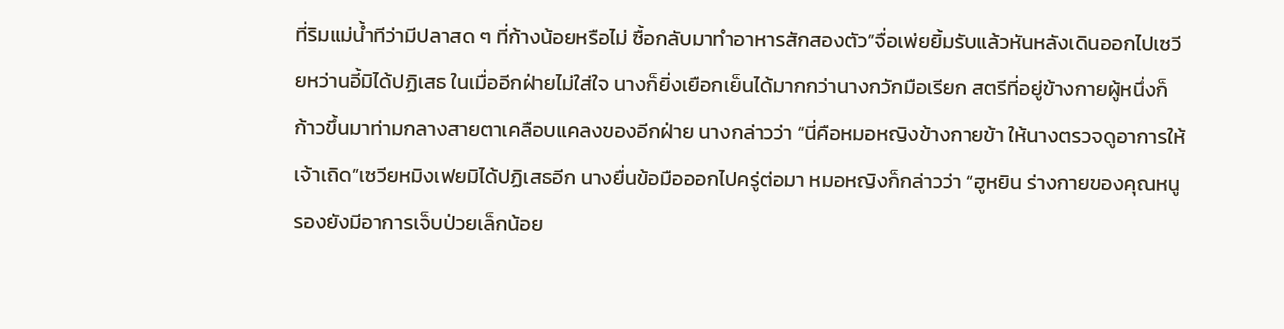ที่ริมแม่น้ำทีว่ามีปลาสด ๆ ที่ก้างน้อยหรือไม่ ซื้อกลับมาทำอาหารสักสองตัว”จื่อเพ่ยยิ้มรับแล้วหันหลังเดินออกไปเซวียหว่านอี้มิได้ปฏิเสธ ในเมื่ออีกฝ่ายไม่ใส่ใจ นางก็ยิ่งเยือกเย็นได้มากกว่านางกวักมือเรียก สตรีที่อยู่ข้างกายผู้หนึ่งก็ก้าวขึ้นมาท่ามกลางสายตาเคลือบแคลงของอีกฝ่าย นางกล่าวว่า “นี่คือหมอหญิงข้างกายข้า ให้นางตรวจดูอาการให้เจ้าเถิด”เซวียหมิงเฟยมิได้ปฏิเสธอีก นางยื่นข้อมือออกไปครู่ต่อมา หมอหญิงก็กล่าวว่า “ฮูหยิน ร่างกายของคุณหนูรองยังมีอาการเจ็บป่วยเล็กน้อย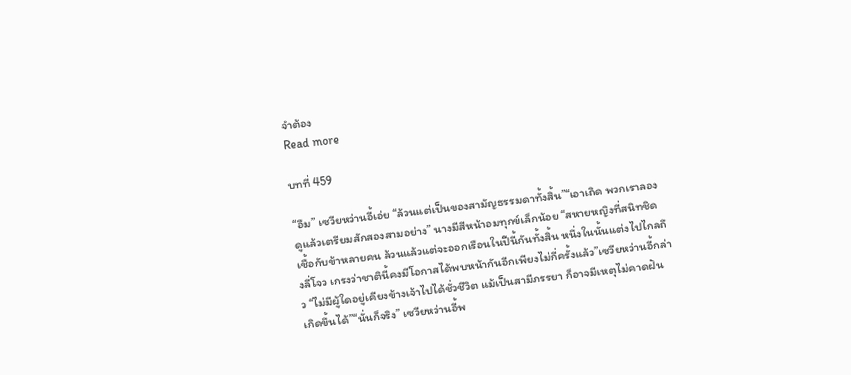จำต้อง
Read more

บทที่ 459

“อืม” เซวียหว่านอี้เอ่ย “ล้วนแต่เป็นของสามัญธรรมดาทั้งสิ้น”“เอาเถิด พวกเราลองดูแล้วเตรียมสักสองสามอย่าง” นางมีสีหน้าอมทุกข์เล็กน้อย “สหายหญิงที่สนิทชิดเชื้อกับข้าหลายคน ล้วนแล้วแต่จะออกเรือนในปีนี้กันทั้งสิ้น หนึ่งในนั้นแต่งไปไกลถึงลี่โจว เกรงว่าชาตินี้คงมีโอกาสได้พบหน้ากันอีกเพียงไม่กี่ครั้งแล้ว”เซวียหว่านอี้กล่าว “ไม่มีผู้ใดอยู่เคียงข้างเจ้าไปได้ชั่วชีวิต แม้เป็นสามีภรรยา ก็อาจมีเหตุไม่คาดฝันเกิดขึ้นได้”“นั่นก็จริง” เซวียหว่านอี้พ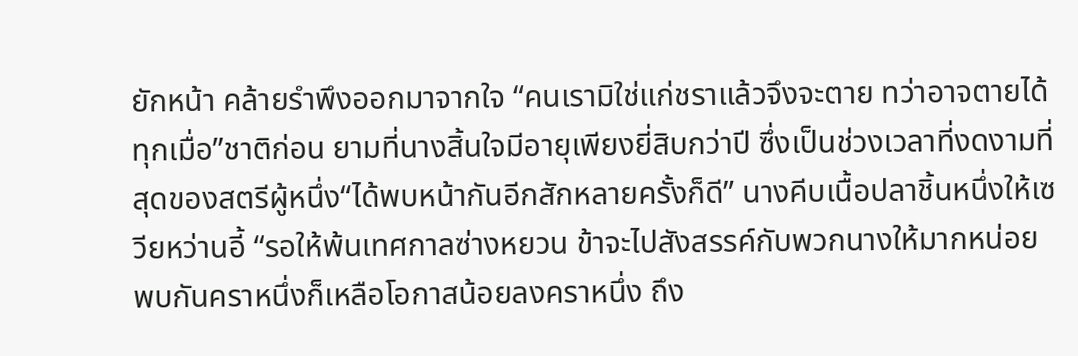ยักหน้า คล้ายรำพึงออกมาจากใจ “คนเรามิใช่แก่ชราแล้วจึงจะตาย ทว่าอาจตายได้ทุกเมื่อ”ชาติก่อน ยามที่นางสิ้นใจมีอายุเพียงยี่สิบกว่าปี ซึ่งเป็นช่วงเวลาที่งดงามที่สุดของสตรีผู้หนึ่ง“ได้พบหน้ากันอีกสักหลายครั้งก็ดี” นางคีบเนื้อปลาชิ้นหนึ่งให้เซวียหว่านอี้ “รอให้พ้นเทศกาลซ่างหยวน ข้าจะไปสังสรรค์กับพวกนางให้มากหน่อย พบกันคราหนึ่งก็เหลือโอกาสน้อยลงคราหนึ่ง ถึง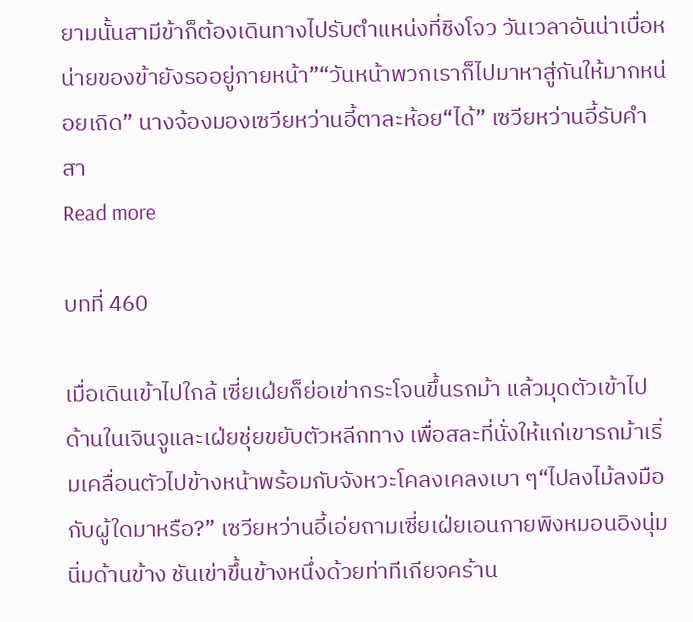ยามนั้นสามีข้าก็ต้องเดินทางไปรับตำแหน่งที่ชิงโจว วันเวลาอันน่าเบื่อหน่ายของข้ายังรออยู่ภายหน้า”“วันหน้าพวกเราก็ไปมาหาสู่กันให้มากหน่อยเถิด” นางจ้องมองเซวียหว่านอี้ตาละห้อย“ได้” เซวียหว่านอี้รับคำสา
Read more

บทที่ 460

เมื่อเดินเข้าไปใกล้ เซี่ยเฝ่ยก็ย่อเข่ากระโจนขึ้นรถม้า แล้วมุดตัวเข้าไปด้านในเจินจูและเฝ่ยชุ่ยขยับตัวหลีกทาง เพื่อสละที่นั่งให้แก่เขารถม้าเริ่มเคลื่อนตัวไปข้างหน้าพร้อมกับจังหวะโคลงเคลงเบา ๆ“ไปลงไม้ลงมือกับผู้ใดมาหรือ?” เซวียหว่านอี้เอ่ยถามเซี่ยเฝ่ยเอนกายพิงหมอนอิงนุ่มนิ่มด้านข้าง ชันเข่าขึ้นข้างหนึ่งด้วยท่าทีเกียจคร้าน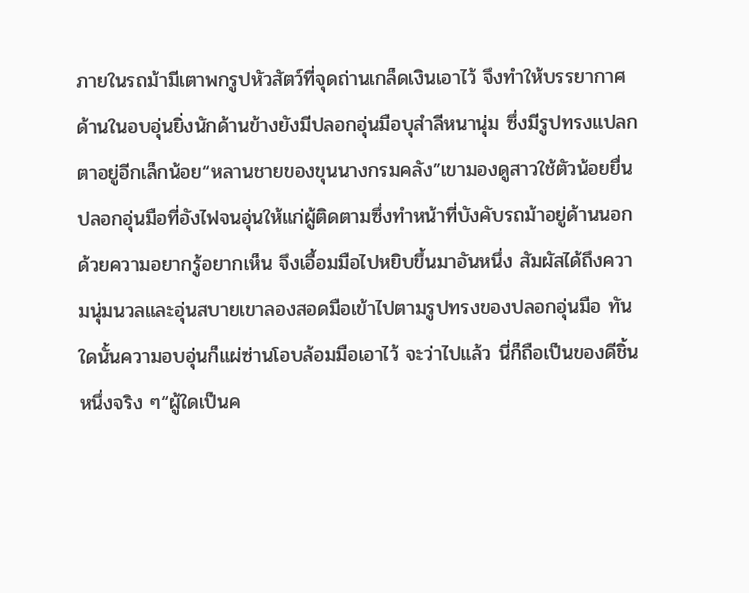ภายในรถม้ามีเตาพกรูปหัวสัตว์ที่จุดถ่านเกล็ดเงินเอาไว้ จึงทำให้บรรยากาศด้านในอบอุ่นยิ่งนักด้านข้างยังมีปลอกอุ่นมือบุสำลีหนานุ่ม ซึ่งมีรูปทรงแปลกตาอยู่อีกเล็กน้อย“หลานชายของขุนนางกรมคลัง”เขามองดูสาวใช้ตัวน้อยยื่นปลอกอุ่นมือที่อังไฟจนอุ่นให้แก่ผู้ติดตามซึ่งทำหน้าที่บังคับรถม้าอยู่ด้านนอกด้วยความอยากรู้อยากเห็น จึงเอื้อมมือไปหยิบขึ้นมาอันหนึ่ง สัมผัสได้ถึงความนุ่มนวลและอุ่นสบายเขาลองสอดมือเข้าไปตามรูปทรงของปลอกอุ่นมือ ทันใดนั้นความอบอุ่นก็แผ่ซ่านโอบล้อมมือเอาไว้ จะว่าไปแล้ว นี่ก็ถือเป็นของดีชิ้นหนึ่งจริง ๆ“ผู้ใดเป็นค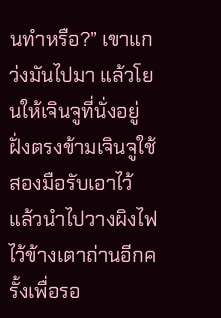นทำหรือ?” เขาแกว่งมันไปมา แล้วโยนให้เจินจูที่นั่งอยู่ฝั่งตรงข้ามเจินจูใช้สองมือรับเอาไว้ แล้วนำไปวางผิงไฟไว้ข้างเตาถ่านอีกครั้งเพื่อรอ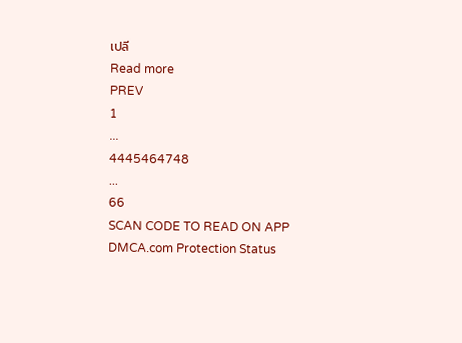เปลี
Read more
PREV
1
...
4445464748
...
66
SCAN CODE TO READ ON APP
DMCA.com Protection Status